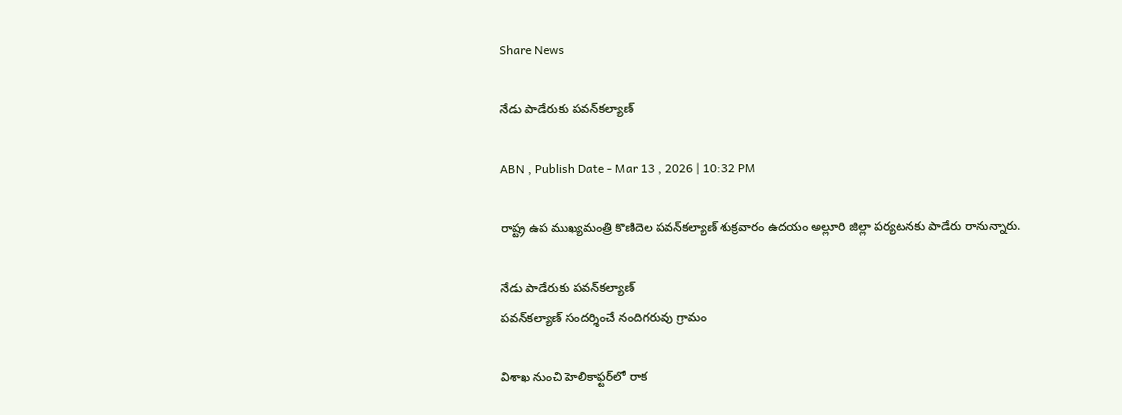Share News

నేడు పాడేరుకు పవన్‌కల్యాణ్‌

ABN , Publish Date - Mar 13 , 2026 | 10:32 PM

రాష్ట్ర ఉప ముఖ్యమంత్రి కొణిదెల పవన్‌కల్యాణ్‌ శుక్రవారం ఉదయం అల్లూరి జిల్లా పర్యటనకు పాడేరు రానున్నారు.

నేడు పాడేరుకు పవన్‌కల్యాణ్‌
పవన్‌కల్యాణ్‌ సందర్శించే నందిగరువు గ్రామం

విశాఖ నుంచి హెలికాఫ్టర్‌లో రాక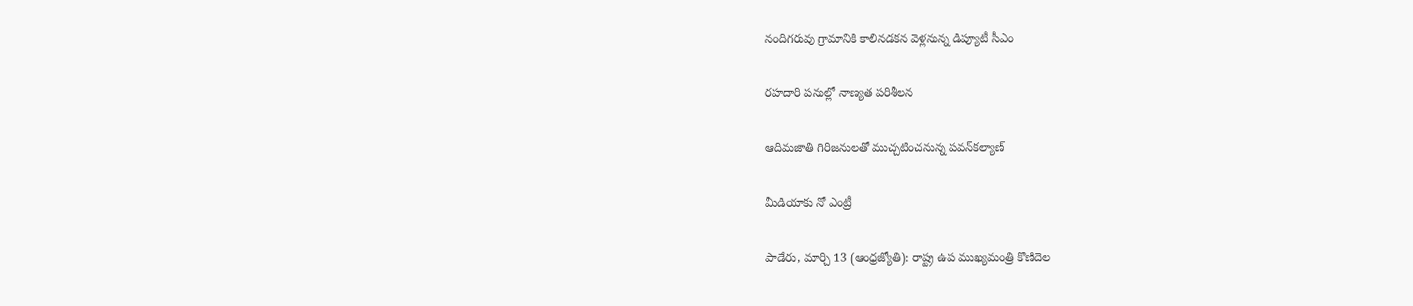నందిగరువు గ్రామానికి కాలినడకన వెళ్లనున్న డిప్యూటీ సీఎం

రహదారి పనుల్లో నాణ్యత పరిశీలన

ఆదిమజాతి గిరిజనులతో ముచ్చటించనున్న పవన్‌కల్యాణ్‌

మీడియాకు నో ఎంట్రీ

పాడేరు, మార్చి 13 (ఆంధ్రజ్యోతి): రాష్ట్ర ఉప ముఖ్యమంత్రి కొణిదెల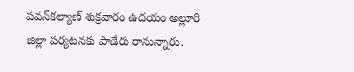పవన్‌కల్యాణ్‌ శుక్రవారం ఉదయం అల్లూరి జిల్లా పర్యటనకు పాడేరు రానున్నారు.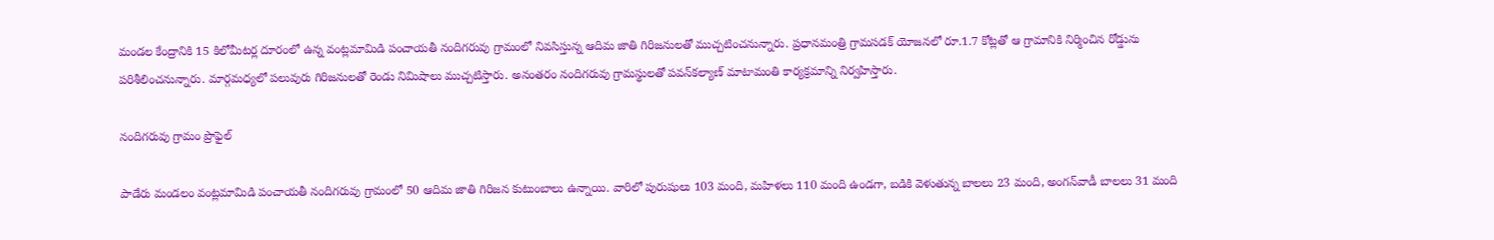మండల కేంద్రానికి 15 కిలోమీటర్ల దూరంలో ఉన్న వంట్లమామిడి పంచాయతీ నందిగరువు గ్రామంలో నివసిస్తున్న ఆదిమ జాతి గిరిజనులతో ముచ్చటించనున్నారు. ప్రధానమంత్రి గ్రామసడక్‌ యోజనలో రూ.1.7 కోట్లతో ఆ గ్రామానికి నిర్మించిన రోడ్డును పరిశీలించనున్నారు. మార్గమధ్యలో పలువురు గిరిజనులతో రెండు నిమిషాలు ముచ్చటిస్తారు. అనంతరం నందిగరువు గ్రామస్థులతో పవన్‌కల్యాణ్‌ మాటామంతి కార్యక్రమాన్ని నిర్వహిస్తారు.

నందిగరువు గ్రామం ప్రొఫైల్‌

పాడేరు మండలం వంట్లమామిడి పంచాయతీ నందిగరువు గ్రామంలో 50 ఆదిమ జాతి గిరిజన కుటుంబాలు ఉన్నాయి. వారిలో పురుషులు 103 మంది, మహిళలు 110 మంది ఉండగా, బడికి వెళుతున్న బాలలు 23 మంది, అంగన్‌వాడీ బాలలు 31 మంది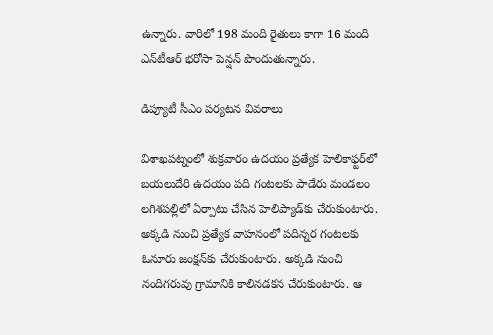ఉన్నారు. వారిలో 198 మంది రైతులు కాగా 16 మంది ఎన్‌టీఆర్‌ భరోసా పెన్షన్‌ పొందుతున్నారు.

డిప్యూటీ సీఎం పర్యటన వివరాలు

విశాఖపట్నంలో శుక్రవారం ఉదయం ప్రత్యేక హెలికాఫ్టర్‌లో బయలుదేరి ఉదయం పది గంటలకు పాడేరు మండలం లగిశపల్లిలో ఏర్పాటు చేసిన హెలిప్యాడ్‌కు చేరుకుంటారు. అక్కడి నుంచి ప్రత్యేక వాహనంలో పదిన్నర గంటలకు ఓనూరు జంక్షన్‌కు చేరుకుంటారు. అక్కడి నుంచి నందిగరువు గ్రామానికి కాలినడకన చేరుకుంటారు. ఆ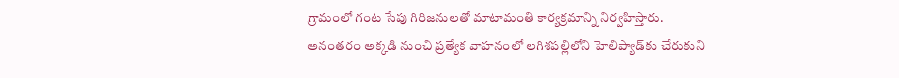గ్రామంలో గంట సేపు గిరిజనులతో మాటామంతి కార్యక్రమాన్ని నిర్వహిస్తారు. అనంతరం అక్కడి నుంచి ప్రత్యేక వాహనంలో లగిశపల్లిలోని హెలిప్యాడ్‌కు చేరుకుని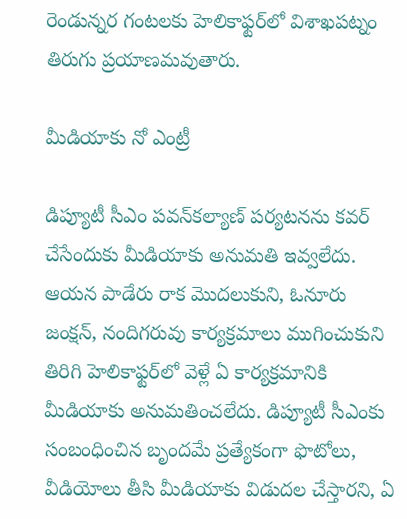రెండున్నర గంటలకు హెలికాఫ్టర్‌లో విశాఖపట్నం తిరుగు ప్రయాణమవుతారు.

మీడియాకు నో ఎంట్రీ

డిప్యూటీ సీఎం పవన్‌కల్యాణ్‌ పర్యటనను కవర్‌ చేసేందుకు మీడియాకు అనుమతి ఇవ్వలేదు. ఆయన పాడేరు రాక మొదలుకుని, ఓనూరు జంక్షన్‌, నందిగరువు కార్యక్రమాలు ముగించుకుని తిరిగి హెలికాఫ్టర్‌లో వెళ్లే ఏ కార్యక్రమానికి మీడియాకు అనుమతించలేదు. డిప్యూటీ సీఎంకు సంబంధించిన బృందమే ప్రత్యేకంగా ఫొటోలు, వీడియోలు తీసి మీడియాకు విడుదల చేస్తారని, ఏ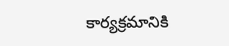కార్యక్రమానికి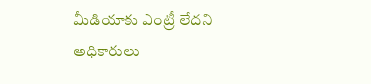మీడియాకు ఎంట్రీ లేదని అధికారులు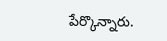పేర్కొన్నారు.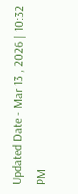Updated Date - Mar 13 , 2026 | 10:32 PM